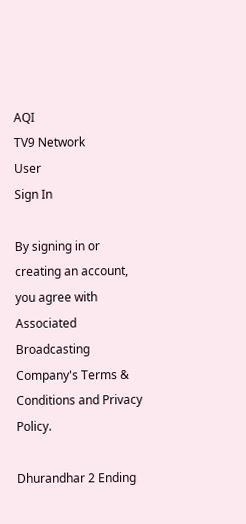AQI
TV9 Network
User
Sign In

By signing in or creating an account, you agree with Associated Broadcasting Company's Terms & Conditions and Privacy Policy.

Dhurandhar 2 Ending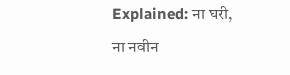Explained: ना घरी, ना नवीन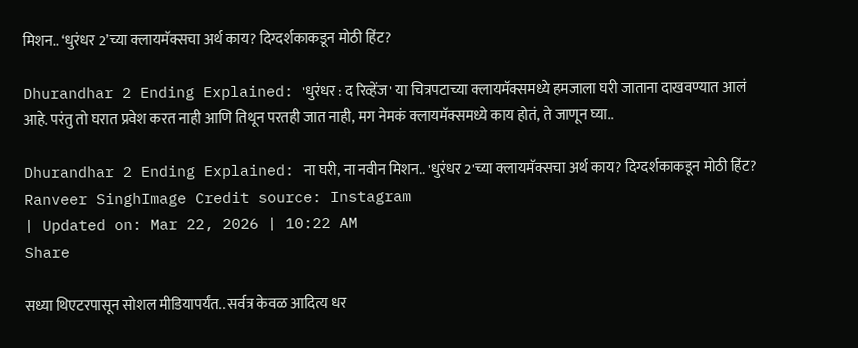मिशन.. ‘धुरंधर 2’च्या क्लायमॅक्सचा अर्थ काय? दिग्दर्शकाकडून मोठी हिंट?

Dhurandhar 2 Ending Explained: 'धुरंधर : द रिव्हेंज' या चित्रपटाच्या क्लायमॅक्समध्ये हमजाला घरी जाताना दाखवण्यात आलं आहे. परंतु तो घरात प्रवेश करत नाही आणि तिथून परतही जात नाही, मग नेमकं क्लायमॅक्समध्ये काय होतं, ते जाणून घ्या..

Dhurandhar 2 Ending Explained: ना घरी, ना नवीन मिशन.. 'धुरंधर 2'च्या क्लायमॅक्सचा अर्थ काय? दिग्दर्शकाकडून मोठी हिंट?
Ranveer SinghImage Credit source: Instagram
| Updated on: Mar 22, 2026 | 10:22 AM
Share

सध्या थिएटरपासून सोशल मीडियापर्यंत.. सर्वत्र केवळ आदित्य धर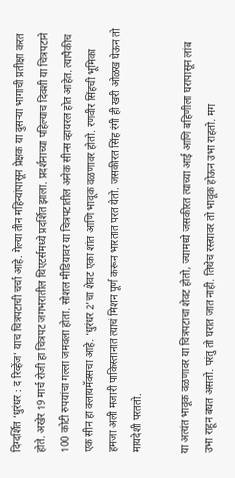दिग्दर्शित ‘धुरंधर : द रिव्हेंज’ याच चित्रपटाची चर्चा आहे. गेल्या तीन महिन्यांपासून प्रेक्षक या दुसऱ्या भागाची प्रतीक्षा करत होते. अखेर 19 मार्च रोजी हा चित्रपट जगभरातील थिएटर्समध्ये प्रदर्शित झाला. प्रदर्शनाच्या पहिल्याच दिवशी या चित्रपटाने 100 कोटी रुपयांचा गल्ला जमवला होता. सोशल मीडियावर या चित्रपटातील अनेक सीन्स व्हायरल होत आहेत. त्यापैकीच एक सीन हा क्लायमॅक्सचा आहे. ‘धुरंधर 2’चा शेवट एका शांत आणि भावूक वळणावर होतो. रणवीर सिंहची भूमिका हमजा अली मजारी पाकिस्तानात त्याचं मिशन पूर्ण करून भारतात परत येतो. जसकीरत सिंह रंगी ही खरी ओळख घेऊन तो मायदेशी परततो.

या अत्यंत भावूक वळणावर या चित्रपटाचा शेवट होतो, ज्यामध्ये जसकीरत त्याच्या आई आणि बहिणीला घरापासून लांब उभा राहून बघत असतो. परंतु तो घरात जात नाही. तिथेच रस्त्यावर तो भावूक होऊन उभा राहतो. मग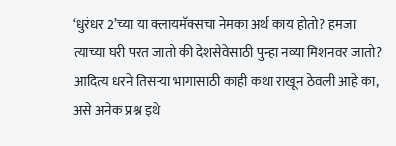‘धुरंधर 2’च्या या क्लायमॅक्सचा नेमका अर्थ काय होतो? हमजा त्याच्या घरी परत जातो की देशसेवेसाठी पुन्हा नव्या मिशनवर जातो? आदित्य धरने तिसऱ्या भागासाठी काही कथा राखून ठेवली आहे का, असे अनेक प्रश्न इथे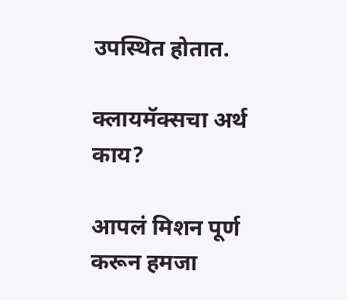उपस्थित होतात.

क्लायमॅक्सचा अर्थ काय?

आपलं मिशन पूर्ण करून हमजा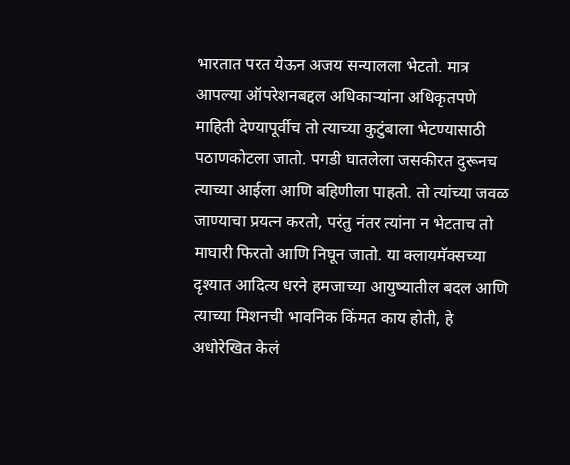भारतात परत येऊन अजय सन्यालला भेटतो. मात्र आपल्या ऑपरेशनबद्दल अधिकाऱ्यांना अधिकृतपणे माहिती देण्यापूर्वीच तो त्याच्या कुटुंबाला भेटण्यासाठी पठाणकोटला जातो. पगडी घातलेला जसकीरत दुरूनच त्याच्या आईला आणि बहिणीला पाहतो. तो त्यांच्या जवळ जाण्याचा प्रयत्न करतो, परंतु नंतर त्यांना न भेटताच तो माघारी फिरतो आणि निघून जातो. या क्लायमॅक्सच्या दृश्यात आदित्य धरने हमजाच्या आयुष्यातील बदल आणि त्याच्या मिशनची भावनिक किंमत काय होती, हे अधोरेखित केलं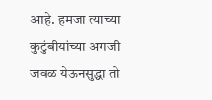आहे. हमजा त्याच्या कुटुंबीयांच्या अगजी जवळ येऊनसुद्धा तो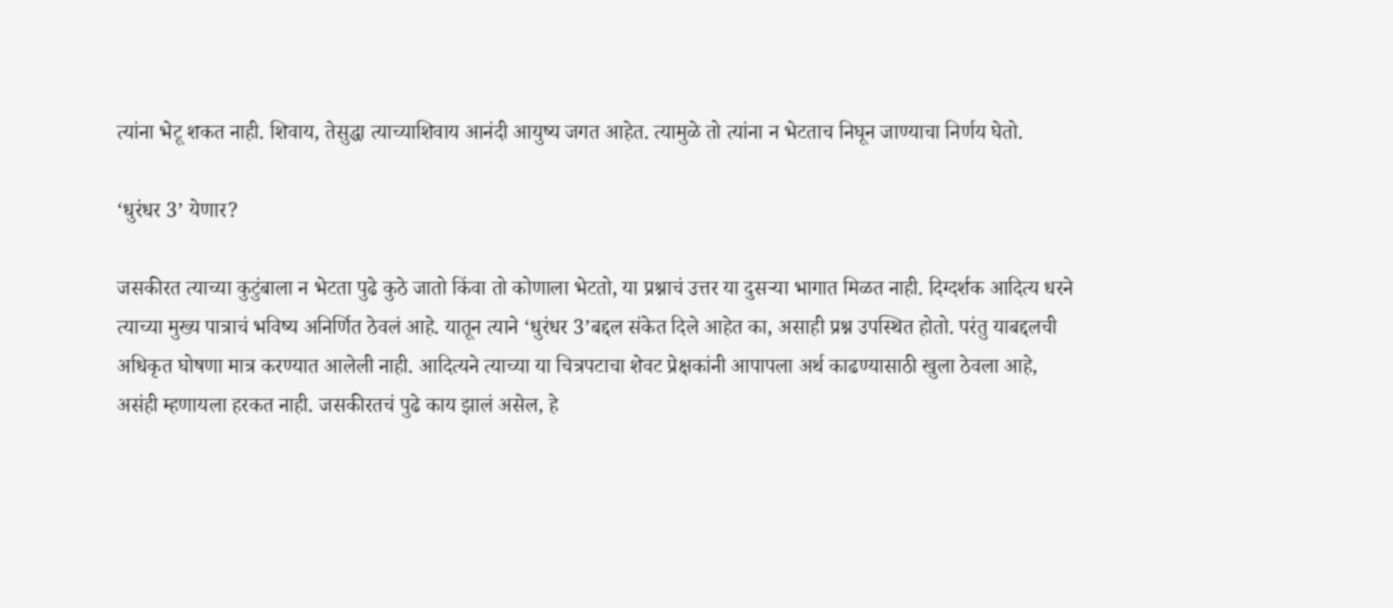त्यांना भेटू शकत नाही. शिवाय, तेसुद्धा त्याच्याशिवाय आनंदी आयुष्य जगत आहेत. त्यामुळे तो त्यांना न भेटताच निघून जाण्याचा निर्णय घेतो.

‘धुरंधर 3’ येणार?

जसकीरत त्याच्या कुटुंबाला न भेटता पुढे कुठे जातो किंवा तो कोणाला भेटतो, या प्रश्नाचं उत्तर या दुसऱ्या भागात मिळत नाही. दिग्दर्शक आदित्य धरने त्याच्या मुख्य पात्राचं भविष्य अनिर्णित ठेवलं आहे. यातून त्याने ‘धुरंधर 3’बद्दल संकेत दिले आहेत का, असाही प्रश्न उपस्थित होतो. परंतु याबद्दलची अधिकृत घोषणा मात्र करण्यात आलेली नाही. आदित्यने त्याच्या या चित्रपटाचा शेवट प्रेक्षकांनी आपापला अर्थ काढण्यासाठी खुला ठेवला आहे, असंही म्हणायला हरकत नाही. जसकीरतचं पुढे काय झालं असेल, हे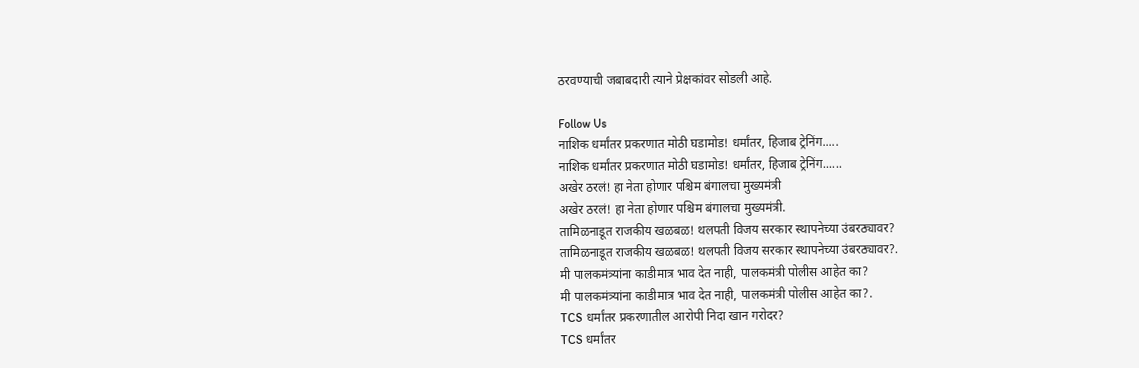ठरवण्याची जबाबदारी त्याने प्रेक्षकांवर सोडली आहे.

Follow Us
नाशिक धर्मांतर प्रकरणात मोठी घडामोड! धर्मांतर, हिजाब ट्रेनिंग.....
नाशिक धर्मांतर प्रकरणात मोठी घडामोड! धर्मांतर, हिजाब ट्रेनिंग......
अखेर ठरलं! हा नेता होणार पश्चिम बंगालचा मुख्यमंत्री
अखेर ठरलं! हा नेता होणार पश्चिम बंगालचा मुख्यमंत्री.
तामिळनाडूत राजकीय खळबळ! थलपती विजय सरकार स्थापनेच्या उंबरठ्यावर?
तामिळनाडूत राजकीय खळबळ! थलपती विजय सरकार स्थापनेच्या उंबरठ्यावर?.
मी पालकमंत्र्यांना काडीमात्र भाव देत नाही, पालकमंत्री पोलीस आहेत का?
मी पालकमंत्र्यांना काडीमात्र भाव देत नाही, पालकमंत्री पोलीस आहेत का?.
TCS धर्मांतर प्रकरणातील आरोपी निदा खान गरोदर?
TCS धर्मांतर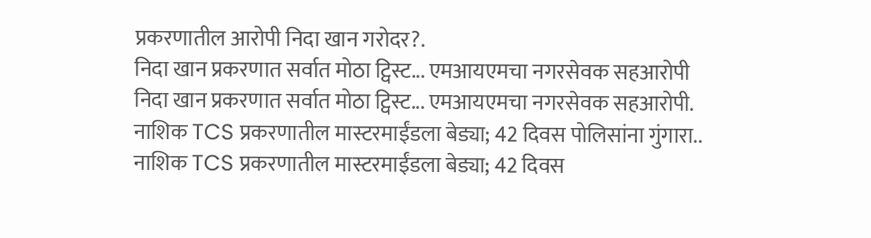प्रकरणातील आरोपी निदा खान गरोदर?.
निदा खान प्रकरणात सर्वात मोठा ट्विस्ट... एमआयएमचा नगरसेवक सहआरोपी
निदा खान प्रकरणात सर्वात मोठा ट्विस्ट... एमआयएमचा नगरसेवक सहआरोपी.
नाशिक TCS प्रकरणातील मास्टरमाईंडला बेड्या; 42 दिवस पोलिसांना गुंगारा..
नाशिक TCS प्रकरणातील मास्टरमाईंडला बेड्या; 42 दिवस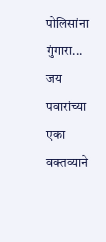पोलिसांना गुंगारा...
जय पवारांच्या एका वक्तव्याने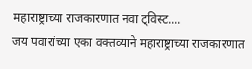महाराष्ट्राच्या राजकारणात नवा ट्विस्ट....
जय पवारांच्या एका वक्तव्याने महाराष्ट्राच्या राजकारणात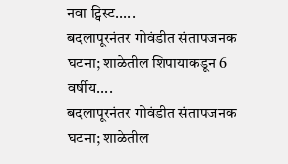नवा ट्विस्ट.....
बदलापूरनंतर गोवंडीत संतापजनक घटना; शाळेतील शिपायाकडून 6 वर्षीय....
बदलापूरनंतर गोवंडीत संतापजनक घटना; शाळेतील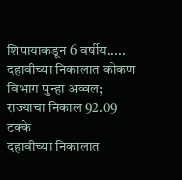शिपायाकडून 6 वर्षीय.....
दहावीच्या निकालात कोकण विभाग पुन्हा अव्वल; राज्याचा निकाल 92.09 टक्के
दहावीच्या निकालात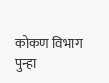कोकण विभाग पुन्हा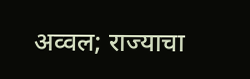अव्वल; राज्याचा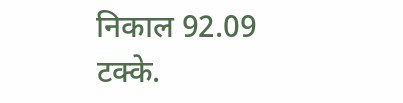निकाल 92.09 टक्के.